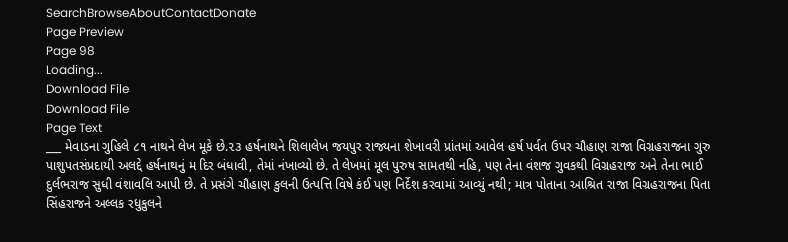SearchBrowseAboutContactDonate
Page Preview
Page 98
Loading...
Download File
Download File
Page Text
___ મેવાડના ગુહિલે ૮૧ નાથને લેખ મૂકે છે.૨૩ હર્ષનાથને શિલાલેખ જયપુર રાજ્યના શેખાવરી પ્રાંતમાં આવેલ હર્ષ પર્વત ઉપર ચૌહાણ રાજા વિગ્રહરાજના ગુરુ પાશુપતસંપ્રદાયી અલદ્દે હર્ષનાથનું મ દિર બંધાવી, તેમાં નંખાવ્યો છે. તે લેખમાં મૂલ પુરુષ સામતથી નહિ, પણ તેના વંશજ ગુવકથી વિગ્રહરાજ અને તેના ભાઈ દુર્લભરાજ સુધી વંશાવલિ આપી છે. તે પ્રસંગે ચૌહાણ કુલની ઉત્પત્તિ વિષે કંઈ પણ નિર્દેશ કરવામાં આવ્યું નથી; માત્ર પોતાના આશ્રિત રાજા વિગ્રહરાજના પિતા સિંહરાજને અલ્લક રધુકુલને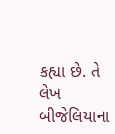કહ્યા છે. તે લેખ બીજેલિયાના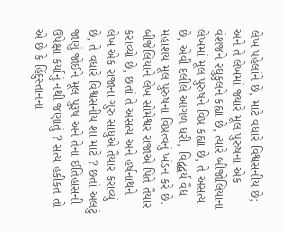લેખ પહેલાંને છે, માટે વધારે વિશ્વસનીય છે; અને તે લેખમાં જ્યારે મૂલ પુરુષના એક વંશજને રઘુકુલને કહ્યા છે, ત્યારે બીજોલિયાના લેખમાં મૂલ પુરુષને વિપ્ર કહ્યા છે, તે અસત્ય છે, એવી દલીલે આગળ ધરી, વિદ્વદ્વર્ય વૈદ્ય મહાશય મૂલ પુરુષના વિપ્રત્વનું ખંડન કરે છે. બીજેલિયાને લેખ સોમેશ્વર રાજાએ પિતે તૈયાર કરાવ્યો છે, છતાં તે અસત્ય અને હર્ષનાથને લેખ એક રાજાના ગુરુ સાધુએ તૈયાર કરાવ્યું છે, તે વધારે વિશ્વસનીય શા માટે ? છતાં અલટું જાણું જોઈને મૂલ પુરૂષ અને તેના ઈતિહાસની ઉપેક્ષા કર્યાનું નથી જણાતું ? સત્ય હકીકત તો એ છે કે હિંદુસ્તાનના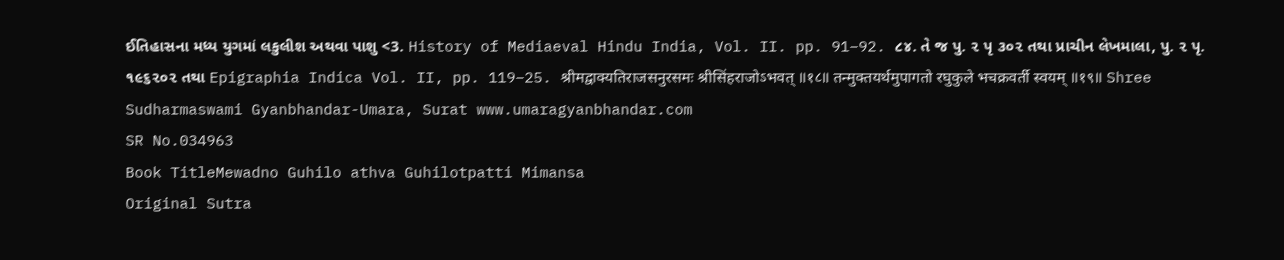ઈતિહાસના મધ્ય યુગમાં લકુલીશ અથવા પાશુ <3. History of Mediaeval Hindu India, Vol. II. pp. 91–92. ૮૪. તે જ પુ. ૨ પૃ ૩૦૨ તથા પ્રાચીન લેખમાલા, પુ. ૨ પૃ. ૧૯૬૨૦૨ તથા Epigraphia Indica Vol. II, pp. 119–25. श्रीमद्वाक्यतिराजसनुरसमः श्रीसिंहराजोऽभवत् ॥१८॥ तन्मुक्तयर्थमुपागतो रघुकुले भचक्रवर्ती स्वयम् ॥१९॥ Shree Sudharmaswami Gyanbhandar-Umara, Surat www.umaragyanbhandar.com
SR No.034963
Book TitleMewadno Guhilo athva Guhilotpatti Mimansa
Original Sutra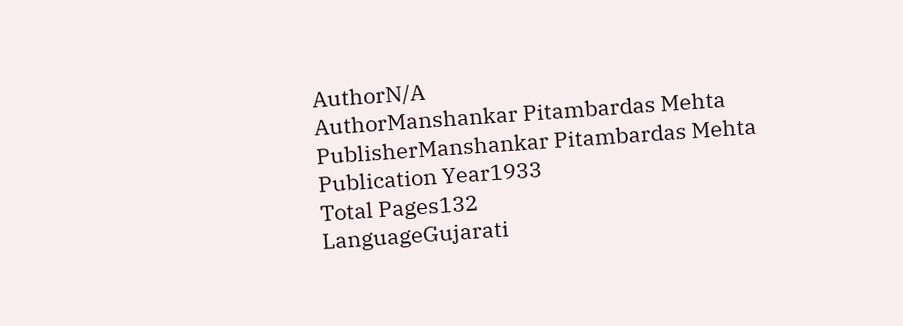AuthorN/A
AuthorManshankar Pitambardas Mehta
PublisherManshankar Pitambardas Mehta
Publication Year1933
Total Pages132
LanguageGujarati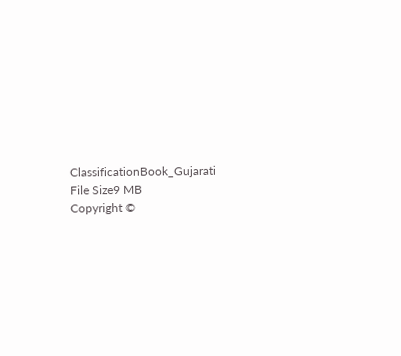ClassificationBook_Gujarati
File Size9 MB
Copyright ©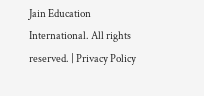Jain Education International. All rights reserved. | Privacy Policy